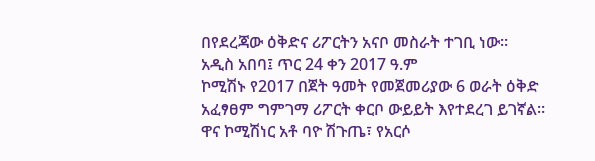በየደረጃው ዕቅድና ሪፖርትን አናቦ መስራት ተገቢ ነው።
አዲስ አበባ፤ ጥር 24 ቀን 2017 ዓ.ም
ኮሚሽኑ የ2017 በጀት ዓመት የመጀመሪያው 6 ወራት ዕቅድ አፈፃፀም ግምገማ ሪፖርት ቀርቦ ውይይት እየተደረገ ይገኛል።
ዋና ኮሚሽነር አቶ ባዮ ሽጉጤ፣ የአርሶ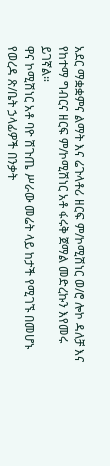አደር ማቋቋምና ልማት እና ሬጉላቶሪ ዘርፍ ም/ኮሚሽነር ወ/ሮ ሎኮ ዳለቻ እና የከተማ ግብርና ዘርፍ ም/ኮሚሽነር አቶ ፋሩቅ ጀማል መድረኩን እየመሩ ይገኛል።
ዋና ኮሚሽነር አቶ ባዮ ሽጉጤ ሥራው መሬት ላይ ከታች የሚገኙ በመሆኑ የወረዳ ጽ/ቤት ኃላፊዎች በንቃት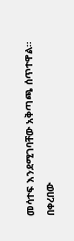መሳተፍ እንደሚገባቸው አቅጣጫ ሰጥተዋል።
በቀረበው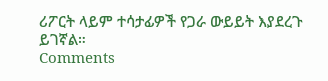ሪፖርት ላይም ተሳታፊዎች የጋራ ውይይት እያደረጉ ይገኛል።
Comments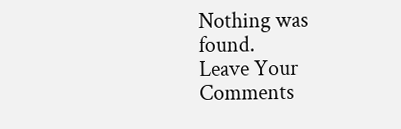Nothing was found.
Leave Your Comments